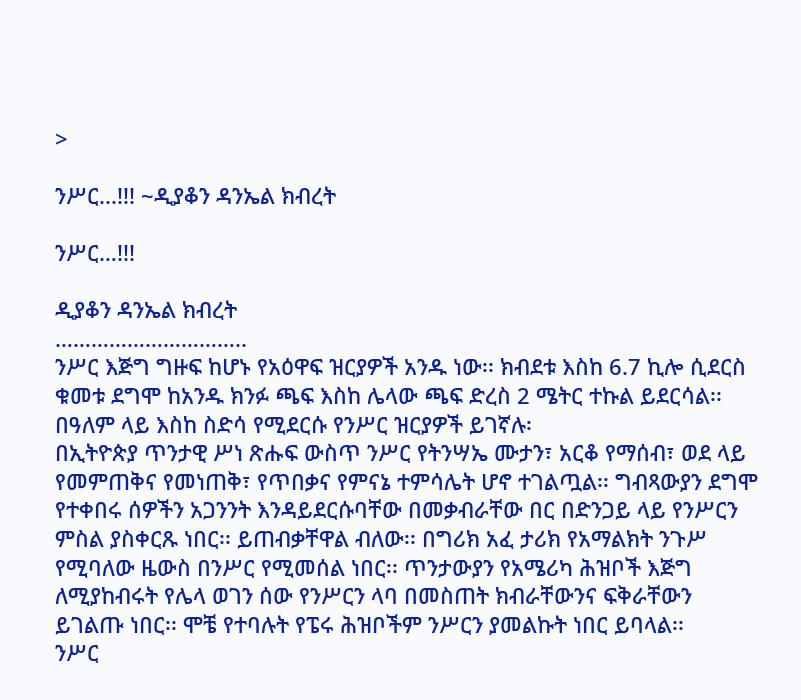>

ንሥር...!!! ~ዲያቆን ዳንኤል ክብረት

ንሥር…!!!

ዲያቆን ዳንኤል ክብረት
…………………………..
ንሥር እጅግ ግዙፍ ከሆኑ የአዕዋፍ ዝርያዎች አንዱ ነው፡፡ ክብደቱ እስከ 6.7 ኪሎ ሲደርስ ቁመቱ ደግሞ ከአንዱ ክንፉ ጫፍ እስከ ሌላው ጫፍ ድረስ 2 ሜትር ተኩል ይደርሳል፡፡ በዓለም ላይ እስከ ስድሳ የሚደርሱ የንሥር ዝርያዎች ይገኛሉ፡
በኢትዮጵያ ጥንታዊ ሥነ ጽሑፍ ውስጥ ንሥር የትንሣኤ ሙታን፣ አርቆ የማሰብ፣ ወደ ላይ የመምጠቅና የመነጠቅ፣ የጥበቃና የምናኔ ተምሳሌት ሆኖ ተገልጧል፡፡ ግብጻውያን ደግሞ የተቀበሩ ሰዎችን አጋንንት እንዳይደርሱባቸው በመቃብራቸው በር በድንጋይ ላይ የንሥርን ምስል ያስቀርጹ ነበር፡፡ ይጠብቃቸዋል ብለው፡፡ በግሪክ አፈ ታሪክ የአማልክት ንጉሥ የሚባለው ዜውስ በንሥር የሚመሰል ነበር፡፡ ጥንታውያን የአሜሪካ ሕዝቦች እጅግ ለሚያከብሩት የሌላ ወገን ሰው የንሥርን ላባ በመስጠት ክብራቸውንና ፍቅራቸውን ይገልጡ ነበር፡፡ ሞቼ የተባሉት የፔሩ ሕዝቦችም ንሥርን ያመልኩት ነበር ይባላል፡፡
ንሥር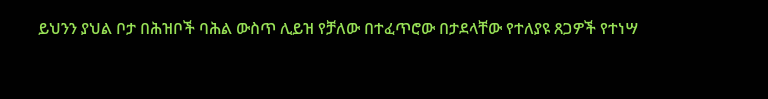ይህንን ያህል ቦታ በሕዝቦች ባሕል ውስጥ ሊይዝ የቻለው በተፈጥሮው በታደላቸው የተለያዩ ጸጋዎች የተነሣ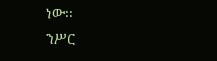ነው፡፡
ንሥር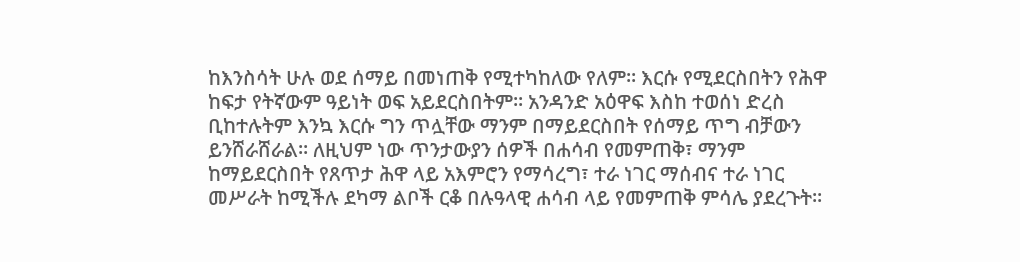ከእንስሳት ሁሉ ወደ ሰማይ በመነጠቅ የሚተካከለው የለም፡፡ እርሱ የሚደርስበትን የሕዋ ከፍታ የትኛውም ዓይነት ወፍ አይደርስበትም፡፡ አንዳንድ አዕዋፍ እስከ ተወሰነ ድረስ ቢከተሉትም እንኳ እርሱ ግን ጥሏቸው ማንም በማይደርስበት የሰማይ ጥግ ብቻውን ይንሸራሸራል፡፡ ለዚህም ነው ጥንታውያን ሰዎች በሐሳብ የመምጠቅ፣ ማንም ከማይደርስበት የጸጥታ ሕዋ ላይ አእምሮን የማሳረግ፣ ተራ ነገር ማሰብና ተራ ነገር መሥራት ከሚችሉ ደካማ ልቦች ርቆ በሉዓላዊ ሐሳብ ላይ የመምጠቅ ምሳሌ ያደረጉት፡፡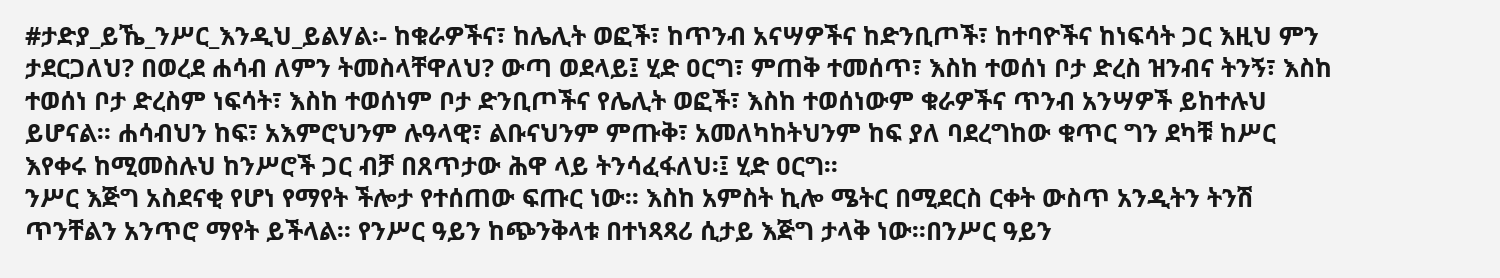#ታድያ_ይኼ_ንሥር_እንዲህ_ይልሃል፡- ከቁራዎችና፣ ከሌሊት ወፎች፣ ከጥንብ አናሣዎችና ከድንቢጦች፣ ከተባዮችና ከነፍሳት ጋር እዚህ ምን ታደርጋለህ? በወረደ ሐሳብ ለምን ትመስላቸዋለህ? ውጣ ወደላይ፤ ሂድ ዐርግ፣ ምጠቅ ተመሰጥ፣ እስከ ተወሰነ ቦታ ድረስ ዝንብና ትንኝ፣ እስከ ተወሰነ ቦታ ድረስም ነፍሳት፣ እስከ ተወሰነም ቦታ ድንቢጦችና የሌሊት ወፎች፣ እስከ ተወሰነውም ቁራዎችና ጥንብ አንሣዎች ይከተሉህ ይሆናል፡፡ ሐሳብህን ከፍ፣ አእምሮህንም ሉዓላዊ፣ ልቡናህንም ምጡቅ፣ አመለካከትህንም ከፍ ያለ ባደረግከው ቁጥር ግን ደካቹ ከሥር እየቀሩ ከሚመስሉህ ከንሥሮች ጋር ብቻ በጸጥታው ሕዋ ላይ ትንሳፈፋለህ፡፤ ሂድ ዐርግ፡፡
ንሥር እጅግ አስደናቂ የሆነ የማየት ችሎታ የተሰጠው ፍጡር ነው፡፡ እስከ አምስት ኪሎ ሜትር በሚደርስ ርቀት ውስጥ አንዲትን ትንሽ ጥንቸልን አንጥሮ ማየት ይችላል፡፡ የንሥር ዓይን ከጭንቅላቱ በተነጻጻሪ ሲታይ እጅግ ታላቅ ነው፡፡በንሥር ዓይን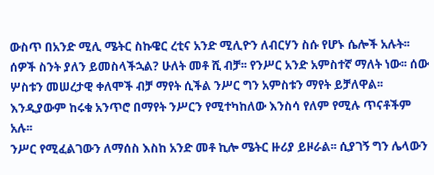ውስጥ በአንድ ሚሊ ሜትር ስኩዌር ረቲና አንድ ሚሊዮን ለብርሃን ስሱ የሆኑ ሴሎች አሉት፡፡ ሰዎች ስንት ያለን ይመስላችኋል? ሁለት መቶ ሺ ብቻ፡፡ የንሥር አንድ አምስተኛ ማለት ነው፡፡ ሰው ሦስቱን መሠረታዊ ቀለሞች ብቻ ማየት ሲችል ንሥር ግን አምስቱን ማየት ይቻለዋል፡፡ እንዲያውም ከሩቁ አንጥሮ በማየት ንሥርን የሚተካከለው እንስሳ የለም የሚሉ ጥናቶችም አሉ፡፡
ንሥር የሚፈልገውን ለማሰስ እስከ አንድ መቶ ኪሎ ሜትር ዙሪያ ይዞራል፡፡ ሲያገኝ ግን ሌላውን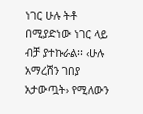ነገር ሁሉ ትቶ በሚያድነው ነገር ላይ ብቻ ያተኩራል፡፡ ‹ሁሉ አማረሽን ገበያ አታውጧት› የሚለውን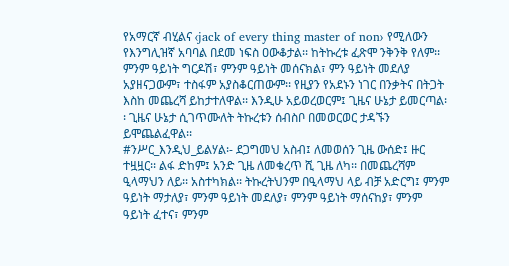የአማርኛ ብሂልና ‹jack of every thing master of non› የሚለውን የእንግሊዝኛ አባባል በደመ ነፍስ ዐውቆታል፡፡ ከትኩረቱ ፈጽሞ ንቅንቅ የለም፡፡ ምንም ዓይነት ግርዶሽ፣ ምንም ዓይነት መሰናክል፣ ምን ዓይነት መደለያ አያዘናጋውም፣ ተስፋም አያስቆርጠውም፡፡ የዚያን የአደኑን ነገር በንቃትና በትጋት እስከ መጨረሻ ይከታተለዋል፡፡ እንዲሁ አይወረወርም፤ ጊዜና ሁኔታ ይመርጣል፡፡ ጊዜና ሁኔታ ሲገጥሙለት ትኩረቱን ሰብስቦ በመወርወር ታዳኙን ይሞጨልፈዋል፡፡
#ንሥር_እንዲህ_ይልሃል፡- ደጋግመህ አስብ፤ ለመወሰን ጊዜ ውሰድ፤ ዙር ተዟዟር፡፡ ልፋ ድከም፤ አንድ ጊዜ ለመቁረጥ ሺ ጊዜ ለካ፡፡ በመጨረሻም ዒላማህን ለይ፡፡ አስተካክል፡፡ ትኩረትህንም በዒላማህ ላይ ብቻ አድርግ፤ ምንም ዓይነት ማታለያ፣ ምንም ዓይነት መደለያ፣ ምንም ዓይነት ማሰናከያ፣ ምንም ዓይነት ፈተና፣ ምንም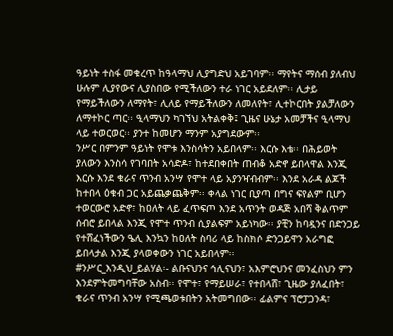ዓይነት ተስፋ መቁረጥ ከዓላማህ ሊያግድህ አይገባም፡፡ ማየትና ማሰብ ያለብህ ሁሉም ሊያየውና ሊያስበው የሚችለውን ተራ ነገር አይደለም፡፡ ሊታይ የማይችለውን ለማየት፣ ሊለይ የማይችለውን ለመለየት፣ ሊተኮርበት ያልቻለውን ለማተኮር ጣር፡፡ ዒላማህን ካገኘህ አትልቀቅ፤ ጊዜና ሁኔታ አመቻችና ዒላማህ ላይ ተወርወር፡፡ ያንተ ከመሆን ማንም አያግደውም፡፡
ንሥር በምንም ዓይነት የሞቱ እንስሳትን አይበላም፡፡ እርሱ እቴ፡፡ በሕይወት ያለውን እንስሳ የገባበት አሳድዶ፣ ከተደበቀበት ጠብቆ አድኖ ይበላዋል እንጂ እርሱ እንደ ቁራና ጥንብ አንሣ የሞተ ላይ አያንዣብብም፡፡ እንደ አራዳ ልጆች ከተበላ ዕቁብ ጋር አይጨቃጨቅም፡፡ ቀላል ነገር ቢያጣ በግና ፍየልም ቢሆን ተወርውሮ አድኖ፣ ከዐለት ላይ ፈጥፍጦ እንደ አጥንት ወዳጅ አበሻ ቅልጥም ሰብሮ ይበላል እንጂ የሞተ ጥንብ ሲያልፍም አይነካው፡፡ ያቺን ከባዷንና በድንጋይ የተሸፈነችውን ዔሊ እንኳን ከዐለት ስባሪ ላይ ከስክሶ ድንጋይዋን አራግፎ ይበላታል እንጂ ያላወቀውን ነገር አይበላም፡፡
#ንሥር_እንዲህ_ይልሃል፡- ልቡናህንና ኅሊናህን፣ አእምሮህንና መንፈስህን ምን እንደምትመግባቸው አስብ፡፡ የሞተ፣ የማይሠራ፣ የተበላሸ፣ ጊዜው ያለፈበት፣ ቁራና ጥንብ አንሣ የሚጫወቱበትን አትመግበው፡፡ ፊልምና ፕሮፓጋንዳ፣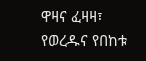ዋዛና ፈዛዛ፣ የወረዱና የበከቱ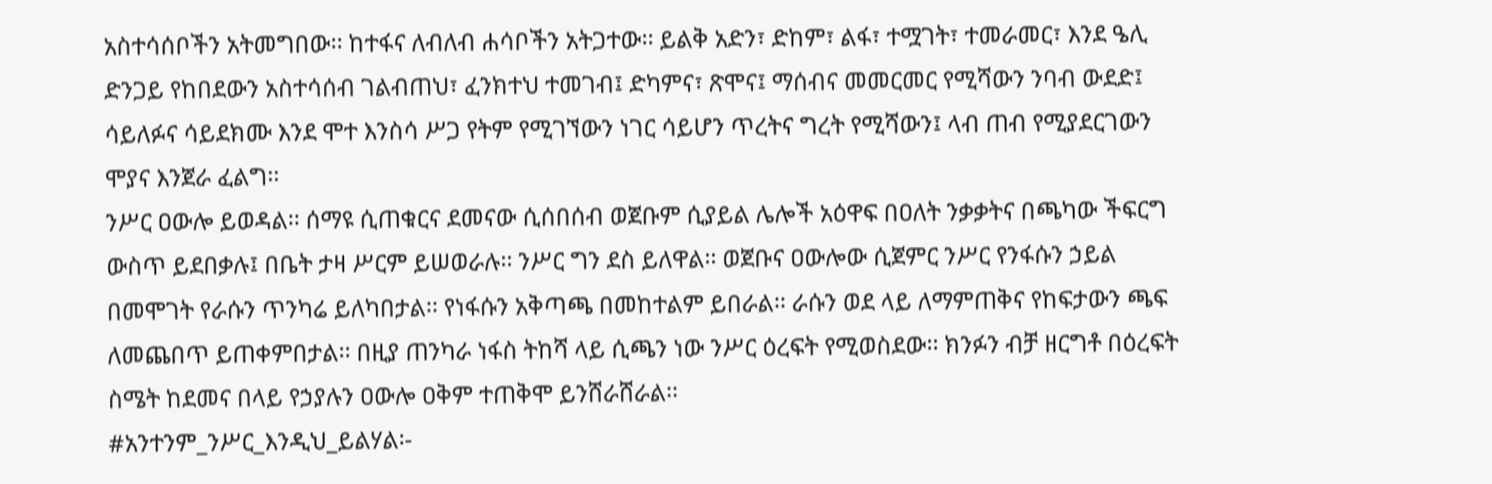አስተሳሰቦችን አትመግበው፡፡ ከተፋና ለብለብ ሐሳቦችን አትጋተው፡፡ ይልቅ አድን፣ ድከም፣ ልፋ፣ ተሟገት፣ ተመራመር፣ እንደ ዔሊ ድንጋይ የከበደውን አስተሳሰብ ገልብጠህ፣ ፈንክተህ ተመገብ፤ ድካምና፣ ጽሞና፤ ማሰብና መመርመር የሚሻውን ንባብ ውደድ፤ ሳይለፉና ሳይደክሙ እንደ ሞተ እንስሳ ሥጋ የትም የሚገኘውን ነገር ሳይሆን ጥረትና ግረት የሚሻውን፤ ላብ ጠብ የሚያደርገውን ሞያና እንጀራ ፈልግ፡፡
ንሥር ዐውሎ ይወዳል፡፡ ሰማዩ ሲጠቁርና ደመናው ሲሰበሰብ ወጀቡም ሲያይል ሌሎች አዕዋፍ በዐለት ንቃቃትና በጫካው ችፍርግ ውስጥ ይደበቃሉ፤ በቤት ታዛ ሥርም ይሠወራሉ፡፡ ንሥር ግን ደስ ይለዋል፡፡ ወጀቡና ዐውሎው ሲጀምር ንሥር የንፋሱን ኃይል በመሞገት የራሱን ጥንካሬ ይለካበታል፡፡ የነፋሱን አቅጣጫ በመከተልም ይበራል፡፡ ራሱን ወደ ላይ ለማምጠቅና የከፍታውን ጫፍ ለመጨበጥ ይጠቀምበታል፡፡ በዚያ ጠንካራ ነፋስ ትከሻ ላይ ሲጫን ነው ንሥር ዕረፍት የሚወስደው፡፡ ክንፉን ብቻ ዘርግቶ በዕረፍት ስሜት ከደመና በላይ የኃያሉን ዐውሎ ዐቅም ተጠቅሞ ይንሸራሸራል፡፡
#አንተንም_ንሥር_እንዲህ_ይልሃል፡-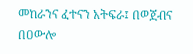መከራንና ፈተናን አትፍራ፤ በወጀብና በዐውሎ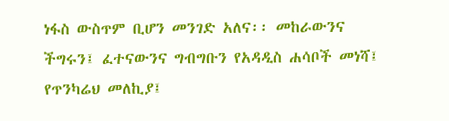ነፋስ ውስጥም ቢሆን መንገድ አለና፡፡ መከራውንና ችግሩን፤ ፈተናውንና ግብግቡን የአዳዲስ ሐሳቦች መነሻ፤ የጥንካሬህ መለኪያ፤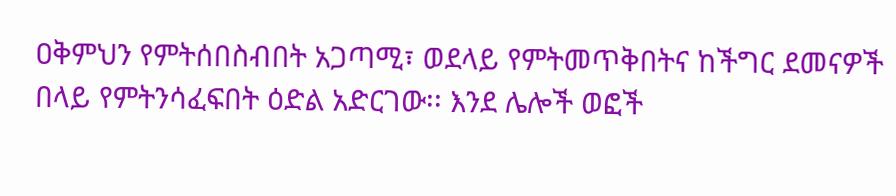ዐቅምህን የምትሰበስብበት አጋጣሚ፣ ወደላይ የምትመጥቅበትና ከችግር ደመናዎች በላይ የምትንሳፈፍበት ዕድል አድርገው፡፡ እንደ ሌሎች ወፎች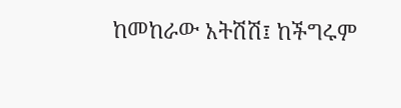ከመከራው አትሽሽ፤ ከችግሩም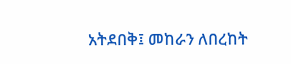አትደበቅ፤ መከራን ለበረከት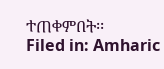ተጠቀምበት፡፡
Filed in: Amharic